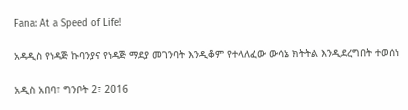Fana: At a Speed of Life!

አዳዲስ የነዳጅ ኩባንያና የነዳጅ ማደያ መገንባት እንዲቆም የተላለፈው ውሳኔ ክትትል እንዲደረግበት ተወሰነ

አዲስ አበባ፣ ግንቦት 2፣ 2016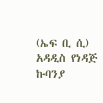(ኤፍ ቢ ሲ) አዳዲስ የነዳጅ ኩባንያ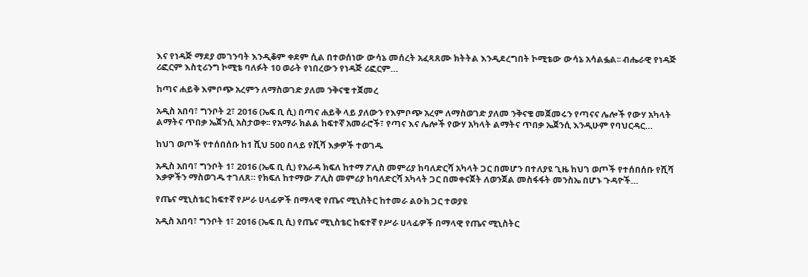እና የነዳጅ ማደያ መገንባት እንዲቆም ቀደም ሲል በተወሰነው ውሳኔ መሰረት አፈጻጸሙ ክትትል እንዲደረግበት ኮሚቴው ውሳኔ አሳልፏል፡፡ ብሔራዊ የነዳጅ ሪፎርም እስቲሪንግ ኮሚቴ ባለፉት 10 ወራት የነበረውን የነዳጅ ሪፎርም…

ከጣና ሐይቅ እምቦጭ አረምን ለማስወገድ ያለመ ንቅናቄ ተጀመረ

አዲስ አበባ፣ ግንቦት 2፣ 2016 (ኤፍ ቢ ሲ) በጣና ሐይቅ ላይ ያለውን የእምቦጭ አረም ለማስወገድ ያለመ ንቅናቄ መጀመሩን የጣናና ሌሎች የውሃ አካላት ልማትና ጥበቃ ኤጀንሲ አስታወቀ፡፡ የአማራ ክልል ከፍተኛ አመራሮች፣ የጣና እና ሌሎች የውሃ አካላት ልማትና ጥበቃ ኤጀንሲ እንዲሁም የባህርዳር…

ከህገ ወጦች የተሰበሰቡ ከ1 ሺህ 500 በላይ የሺሻ እቃዎች ተወገዱ

አዲስ አበባ፣ ግንቦት 1፣ 2016 (ኤፍ ቢ ሲ) የአራዳ ክፍለ ከተማ ፖሊስ መምሪያ ከባለድርሻ አካላት ጋር በመሆን በተለያዩ ጊዜ ከህገ ወጦች የተሰበሰቡ የሺሻ እቃዎችን ማስወገዱ ተገለጸ። የክፍለ ከተማው ፖሊስ መምሪያ ከባለድርሻ አካላት ጋር በመቀናጀት ለወንጀል መስፋፋት መንስኤ በሆኑ ጉዳዮች…

የጤና ሚኒስቴር ከፍተኛ የሥራ ሀላፊዎች በማላዊ የጤና ሚኒስትር ከተመራ ልዑክ ጋር ተወያዩ

አዲስ አበባ፣ ግንቦት 1፣ 2016 (ኤፍ ቢ ሲ) የጤና ሚኒስቴር ከፍተኛ የሥራ ሀላፊዎች በማላዊ የጤና ሚኒስትር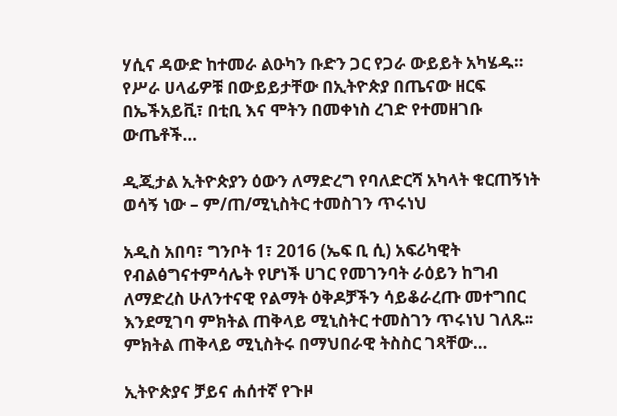ሃሲና ዳውድ ከተመራ ልዑካን ቡድን ጋር የጋራ ውይይት አካሄዱ። የሥራ ሀላፊዎቹ በውይይታቸው በኢትዮጵያ በጤናው ዘርፍ በኤችአይቪ፣ በቲቢ እና ሞትን በመቀነስ ረገድ የተመዘገቡ ውጤቶች…

ዲጂታል ኢትዮጵያን ዕውን ለማድረግ የባለድርሻ አካላት ቁርጠኝነት ወሳኝ ነው – ም/ጠ/ሚኒስትር ተመስገን ጥሩነህ

አዲስ አበባ፣ ግንቦት 1፣ 2016 (ኤፍ ቢ ሲ) አፍሪካዊት የብልፅግናተምሳሌት የሆነች ሀገር የመገንባት ራዕይን ከግብ ለማድረስ ሁለንተናዊ የልማት ዕቅዶቻችን ሳይቆራረጡ መተግበር እንደሚገባ ምክትል ጠቅላይ ሚኒስትር ተመስገን ጥሩነህ ገለጹ፡፡ ምክትል ጠቅላይ ሚኒስትሩ በማህበራዊ ትስስር ገጻቸው…

ኢትዮጵያና ቻይና ሐሰተኛ የጉዞ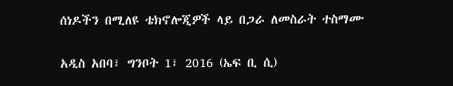ሰነዶችን በሚለዩ ቴክኖሎጂዎች ላይ በጋራ ለመስራት ተስማሙ

አዲስ አበባ፣ ግንቦት 1፣ 2016 (ኤፍ ቢ ሲ)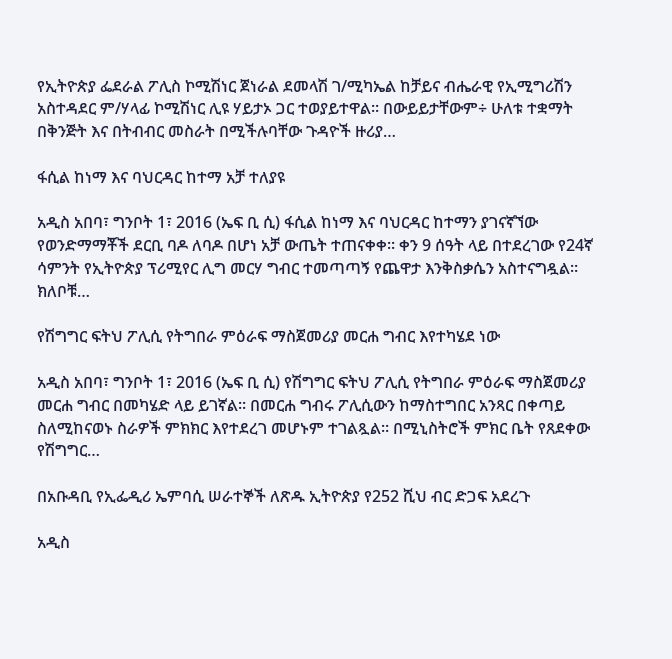የኢትዮጵያ ፌደራል ፖሊስ ኮሚሽነር ጀነራል ደመላሽ ገ/ሚካኤል ከቻይና ብሔራዊ የኢሚግሪሽን አስተዳደር ም/ሃላፊ ኮሚሽነር ሊዩ ሃይታኦ ጋር ተወያይተዋል፡፡ በውይይታቸውም÷ ሁለቱ ተቋማት በቅንጅት እና በትብብር መስራት በሚችሉባቸው ጉዳዮች ዙሪያ…

ፋሲል ከነማ እና ባህርዳር ከተማ አቻ ተለያዩ

አዲስ አበባ፣ ግንቦት 1፣ 2016 (ኤፍ ቢ ሲ) ፋሲል ከነማ እና ባህርዳር ከተማን ያገናኛኘው የወንድማማቾች ደርቢ ባዶ ለባዶ በሆነ አቻ ውጤት ተጠናቀቀ፡፡ ቀን 9 ሰዓት ላይ በተደረገው የ24ኛ ሳምንት የኢትዮጵያ ፕሪሚየር ሊግ መርሃ ግብር ተመጣጣኝ የጨዋታ እንቅስቃሴን አስተናግዷል። ክለቦቹ…

የሽግግር ፍትህ ፖሊሲ የትግበራ ምዕራፍ ማስጀመሪያ መርሐ ግብር እየተካሄደ ነው

አዲስ አበባ፣ ግንቦት 1፣ 2016 (ኤፍ ቢ ሲ) የሽግግር ፍትህ ፖሊሲ የትግበራ ምዕራፍ ማስጀመሪያ መርሐ ግብር በመካሄድ ላይ ይገኛል፡፡ በመርሐ ግብሩ ፖሊሲውን ከማስተግበር አንጻር በቀጣይ ስለሚከናወኑ ስራዎች ምክክር እየተደረገ መሆኑም ተገልጿል። በሚኒስትሮች ምክር ቤት የጸደቀው የሽግግር…

በአቡዳቢ የኢፌዲሪ ኤምባሲ ሠራተኞች ለጽዱ ኢትዮጵያ የ252 ሺህ ብር ድጋፍ አደረጉ

አዲስ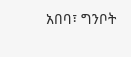አበባ፣ ግንቦት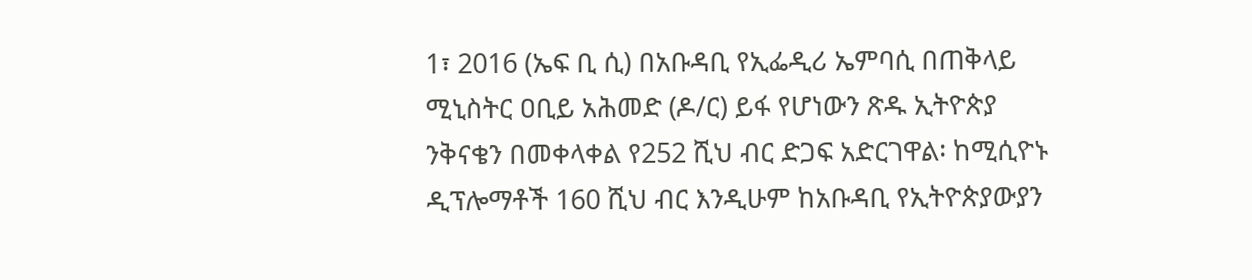1፣ 2016 (ኤፍ ቢ ሲ) በአቡዳቢ የኢፌዲሪ ኤምባሲ በጠቅላይ ሚኒስትር ዐቢይ አሕመድ (ዶ/ር) ይፋ የሆነውን ጽዱ ኢትዮጵያ ንቅናቄን በመቀላቀል የ252 ሺህ ብር ድጋፍ አድርገዋል፡ ከሚሲዮኑ ዲፕሎማቶች 160 ሺህ ብር እንዲሁም ከአቡዳቢ የኢትዮጵያውያን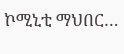ኮሚኒቲ ማህበር…